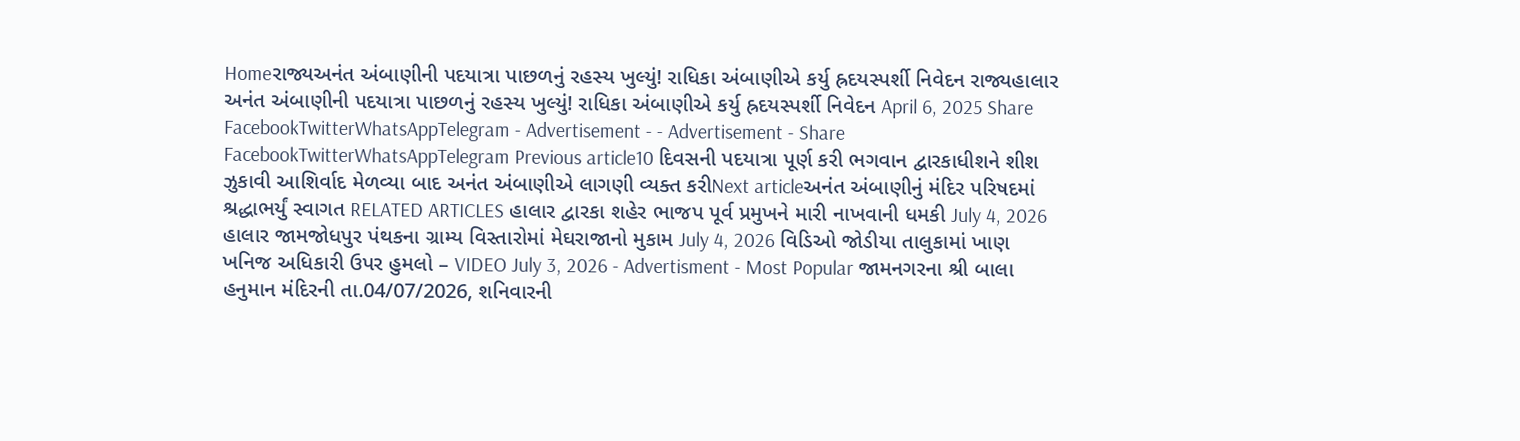Homeરાજ્યઅનંત અંબાણીની પદયાત્રા પાછળનું રહસ્ય ખુલ્યું! રાધિકા અંબાણીએ કર્યુ હ્રદયસ્પર્શી નિવેદન રાજ્યહાલાર અનંત અંબાણીની પદયાત્રા પાછળનું રહસ્ય ખુલ્યું! રાધિકા અંબાણીએ કર્યુ હ્રદયસ્પર્શી નિવેદન April 6, 2025 Share FacebookTwitterWhatsAppTelegram - Advertisement - - Advertisement - Share FacebookTwitterWhatsAppTelegram Previous article10 દિવસની પદયાત્રા પૂર્ણ કરી ભગવાન દ્વારકાધીશને શીશ ઝુકાવી આશિર્વાદ મેળવ્યા બાદ અનંત અંબાણીએ લાગણી વ્યક્ત કરીNext articleઅનંત અંબાણીનું મંદિર પરિષદમાં શ્રદ્ધાભર્યું સ્વાગત RELATED ARTICLES હાલાર દ્વારકા શહેર ભાજપ પૂર્વ પ્રમુખને મારી નાખવાની ધમકી July 4, 2026 હાલાર જામજોધપુર પંથકના ગ્રામ્ય વિસ્તારોમાં મેઘરાજાનો મુકામ July 4, 2026 વિડિઓ જોડીયા તાલુકામાં ખાણ ખનિજ અધિકારી ઉપર હુમલો – VIDEO July 3, 2026 - Advertisment - Most Popular જામનગરના શ્રી બાલા હનુમાન મંદિરની તા.04/07/2026, શનિવારની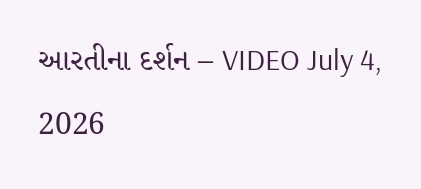આરતીના દર્શન – VIDEO July 4, 2026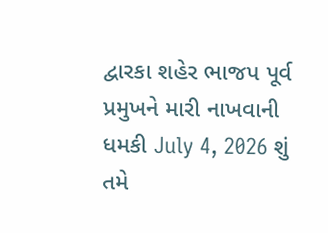દ્વારકા શહેર ભાજપ પૂર્વ પ્રમુખને મારી નાખવાની ધમકી July 4, 2026 શું તમે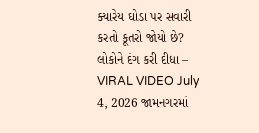ક્યારેય ઘોડા પર સવારી કરતો કૂતરો જોયો છે? લોકોને દંગ કરી દીધા – VIRAL VIDEO July 4, 2026 જામનગરમાં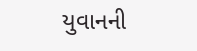યુવાનની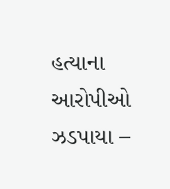હત્યાના આરોપીઓ ઝડપાયા –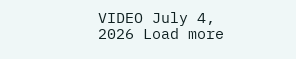VIDEO July 4, 2026 Load more